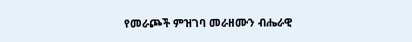የመራጮች ምዝገባ መራዘሙን ብሔራዊ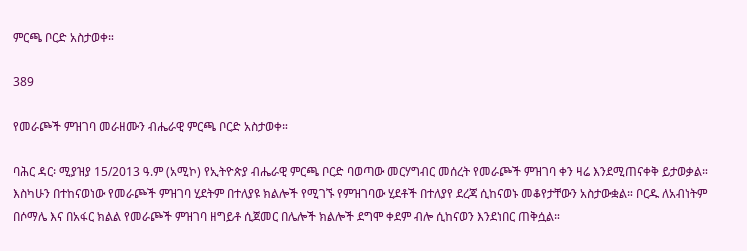ምርጫ ቦርድ አስታወቀ።

389

የመራጮች ምዝገባ መራዘሙን ብሔራዊ ምርጫ ቦርድ አስታወቀ።

ባሕር ዳር፡ ሚያዝያ 15/2013 ዓ.ም (አሚኮ) የኢትዮጵያ ብሔራዊ ምርጫ ቦርድ ባወጣው መርሃግብር መሰረት የመራጮች ምዝገባ ቀን ዛሬ እንደሚጠናቀቅ ይታወቃል። እስካሁን በተከናወነው የመራጮች ምዝገባ ሂደትም በተለያዩ ክልሎች የሚገኙ የምዝገባው ሂደቶች በተለያየ ደረጃ ሲከናወኑ መቆየታቸውን አስታውቋል። ቦርዱ ለአብነትም በሶማሌ እና በአፋር ክልል የመራጮች ምዝገባ ዘግይቶ ሲጀመር በሌሎች ክልሎች ደግሞ ቀደም ብሎ ሲከናወን እንደነበር ጠቅሷል።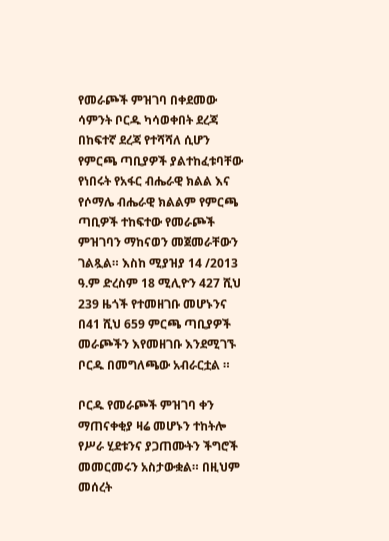የመራጮች ምዝገባ በቀደመው ሳምንት ቦርዱ ካሳወቀበት ደረጃ በከፍተኛ ደረጃ የተሻሻለ ሲሆን የምርጫ ጣቢያዎች ያልተከፈቱባቸው የነበሩት የአፋር ብሔራዊ ክልል እና የሶማሌ ብሔራዊ ክልልም የምርጫ ጣቢዎች ተከፍተው የመራጮች ምዝገባን ማከናወን መጀመራቸውን ገልጿል። እስከ ሚያዝያ 14 /2013 ዓ.ም ድረስም 18 ሚሊዮን 427 ሺህ 239 ዜጎች የተመዘገቡ መሆኑንና በ41 ሺህ 659 ምርጫ ጣቢያዎች መራጮችን እየመዘገቡ እንደሚገኙ ቦርዱ በመግለጫው አብራርቷል ።

ቦርዱ የመራጮች ምዝገባ ቀን ማጠናቀቂያ ዛሬ መሆኑን ተከትሎ የሥራ ሂደቱንና ያጋጠሙትን ችግሮች መመርመሩን አስታውቋል። በዚህም መሰረት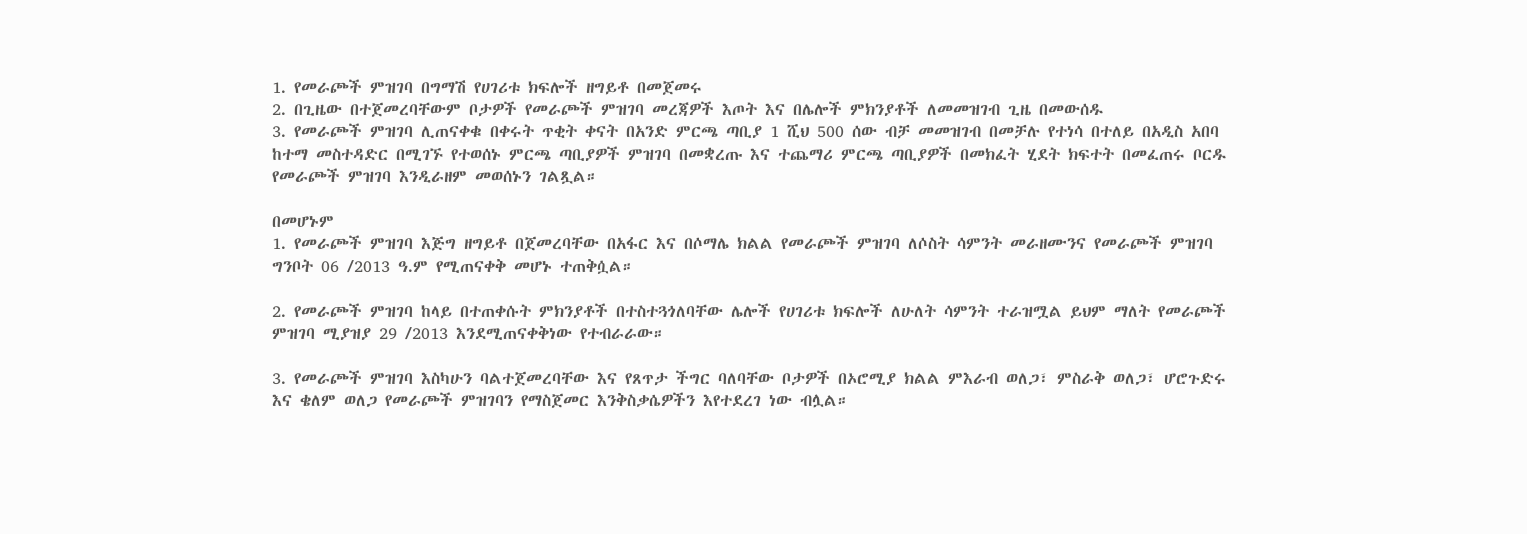1. የመራጮች ምዝገባ በግማሽ የሀገሪቱ ክፍሎች ዘግይቶ በመጀመሩ
2. በጊዜው በተጀመረባቸውም ቦታዎች የመራጮች ምዝገባ መረጃዎች እጦት እና በሌሎች ምክንያቶች ለመመዝገብ ጊዜ በመውሰዱ
3. የመራጮች ምዝገባ ሊጠናቀቁ በቀሩት ጥቂት ቀናት በአንድ ምርጫ ጣቢያ 1 ሺህ 500 ሰው ብቻ መመዝገብ በመቻሉ የተነሳ በተለይ በአዲስ አበባ ከተማ መስተዳድር በሚገኙ የተወሰኑ ምርጫ ጣቢያዎች ምዝገባ በመቋረጡ እና ተጨማሪ ምርጫ ጣቢያዎች በመክፈት ሂደት ክፍተት በመፈጠሩ ቦርዱ የመራጮች ምዝገባ እንዲራዘም መወሰኑን ገልጿል።

በመሆኑም
1. የመራጮች ምዝገባ እጅግ ዘግይቶ በጀመረባቸው በአፋር እና በሶማሌ ክልል የመራጮች ምዝገባ ለሶስት ሳምንት መራዘሙንና የመራጮች ምዝገባ ግንቦት 06 /2013 ዓ.ም የሚጠናቀቅ መሆኑ ተጠቅሷል።

2. የመራጮች ምዝገባ ከላይ በተጠቀሱት ምክንያቶች በተስተጓጎለባቸው ሌሎች የሀገሪቱ ክፍሎች ለሁለት ሳምንት ተራዝሟል ይህም ማለት የመራጮች ምዝገባ ሚያዝያ 29 /2013 እንደሚጠናቀቅነው የተብራራው።

3. የመራጮች ምዝገባ እስካሁን ባልተጀመረባቸው እና የጸጥታ ችግር ባለባቸው ቦታዎች በኦሮሚያ ክልል ምእራብ ወለጋ፣ ምስራቅ ወለጋ፣ ሆሮጉድሩ እና ቄለም ወለጋ የመራጮች ምዝገባን የማስጀመር እንቅስቃሴዎችን እየተደረገ ነው ብሏል።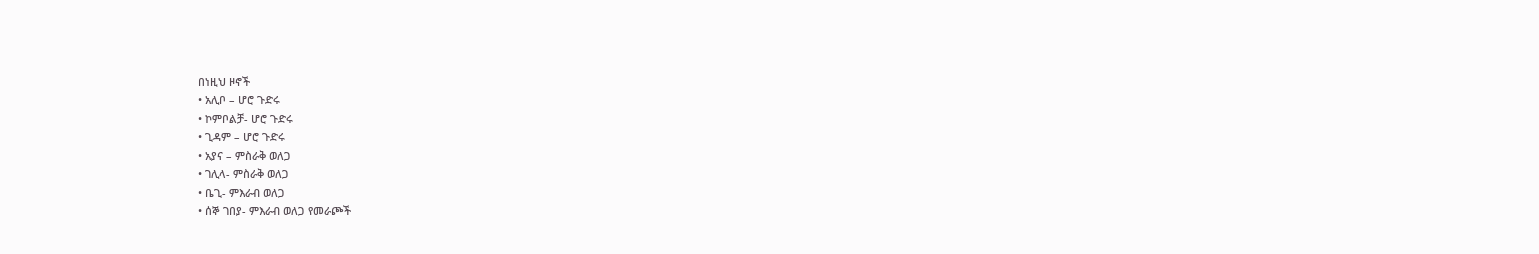በነዚህ ዞኖች
• አሊቦ – ሆሮ ጉድሩ
• ኮምቦልቻ- ሆሮ ጉድሩ
• ጊዳም – ሆሮ ጉድሩ
• አያና – ምስራቅ ወለጋ
• ገሊላ- ምስራቅ ወለጋ
• ቤጊ- ምእራብ ወለጋ
• ሰኞ ገበያ- ምእራብ ወለጋ የመራጮች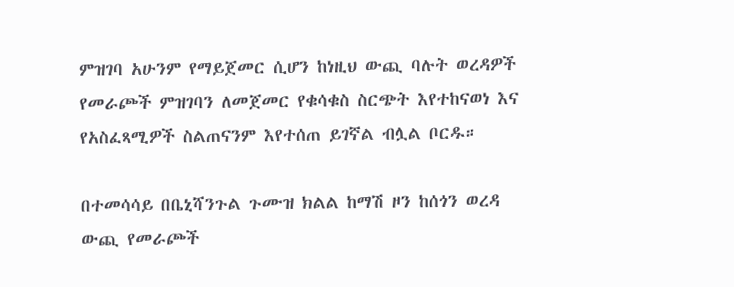ምዝገባ አሁንም የማይጀመር ሲሆን ከነዚህ ውጪ ባሉት ወረዳዎች የመራጮች ምዝገባን ለመጀመር የቁሳቁስ ስርጭት እየተከናወነ እና የአስፈጻሚዎች ስልጠናንም እየተሰጠ ይገኛል ብሏል ቦርዱ።

በተመሳሳይ በቤኒሻንጉል ጉሙዝ ክልል ከማሽ ዞን ከሰጎን ወረዳ ውጪ የመራጮች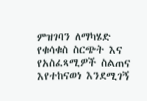ምዝገባን ለማካሄድ የቁሳቁስ ስርጭት እና የአስፈጻሚዎች ስልጠና እየተከናወነ እንደሚገኝ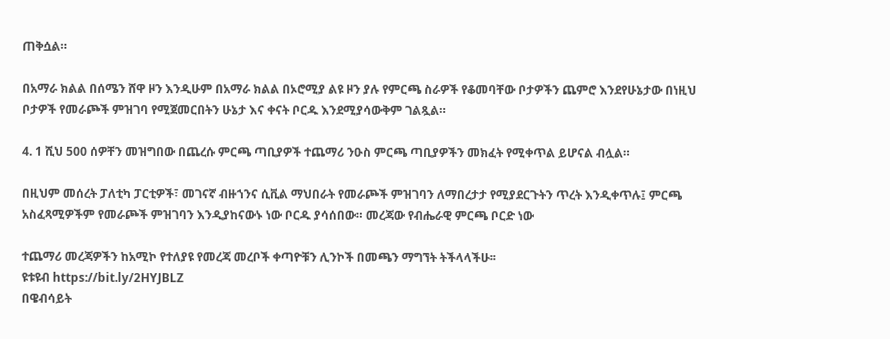ጠቅሷል።

በአማራ ክልል በሰሜን ሸዋ ዞን እንዲሁም በአማራ ክልል በኦሮሚያ ልዩ ዞን ያሉ የምርጫ ስራዎች የቆመባቸው ቦታዎችን ጨምሮ እንደየሁኔታው በነዚህ ቦታዎች የመራጮች ምዝገባ የሚጀመርበትን ሁኔታ እና ቀናት ቦርዱ እንደሚያሳውቅም ገልጿል።

4. 1 ሺህ 500 ሰዎቸን መዝግበው በጨረሱ ምርጫ ጣቢያዎች ተጨማሪ ንዑስ ምርጫ ጣቢያዎችን መክፈት የሚቀጥል ይሆናል ብሏል።

በዚህም መሰረት ፓለቲካ ፓርቲዎች፣ መገናኛ ብዙኀንና ሲቪል ማህበራት የመራጮች ምዝገባን ለማበረታታ የሚያደርጉትን ጥረት እንዲቀጥሉ፤ ምርጫ አስፈጻሚዎችም የመራጮች ምዝገባን እንዲያከናውኑ ነው ቦርዱ ያሳሰበው። መረጃው የብሔራዊ ምርጫ ቦርድ ነው

ተጨማሪ መረጃዎችን ከአሚኮ የተለያዩ የመረጃ መረቦች ቀጣዮቹን ሊንኮች በመጫን ማግኘት ትችላላችሁ፡፡
ዩቱዩብ https://bit.ly/2HYJBLZ
በዌብሳይት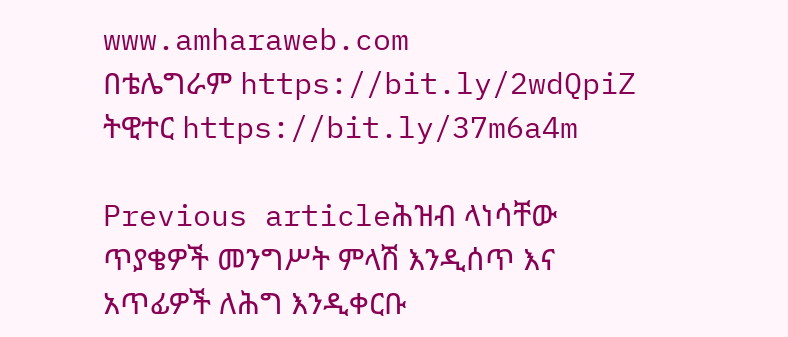www.amharaweb.com
በቴሌግራም https://bit.ly/2wdQpiZ
ትዊተር https://bit.ly/37m6a4m

Previous articleሕዝብ ላነሳቸው ጥያቄዎች መንግሥት ምላሽ እንዲሰጥ እና አጥፊዎች ለሕግ እንዲቀርቡ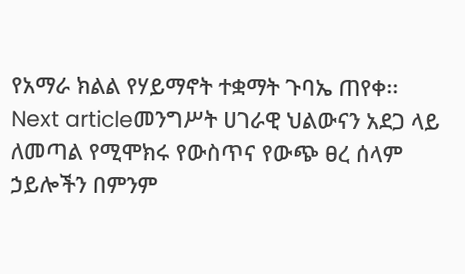የአማራ ክልል የሃይማኖት ተቋማት ጉባኤ ጠየቀ፡፡
Next articleመንግሥት ሀገራዊ ህልውናን አደጋ ላይ ለመጣል የሚሞክሩ የውስጥና የውጭ ፀረ ሰላም ኃይሎችን በምንም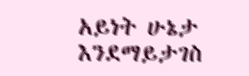አይነት ሁኔታ እንደማይታገስ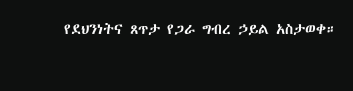የደህንነትና ጸጥታ የጋራ ግብረ ኃይል አስታወቀ።